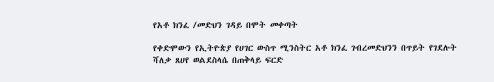የአቶ ክንፈ /መድህን ገዳይ በሞት መቀጣት

የቀድሞውን የኢትዮጵያ የሀገር ውስጥ ሚንስትር አቶ ክንፈ ገብረመድህንን በጥይት የገደሉት ሻለቃ ጸሀየ ወልደስላሴ በጠቅላይ ፍርድ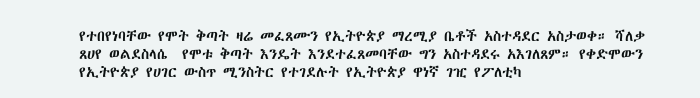የተበየነባቸው የሞት ቅጣት ዛሬ መፈጸሙን የኢትዮጵያ ማረሚያ ቤቶች አስተዳደር አስታወቀ። ሻለቃ ጸሀየ ወልደስላሴ  የሞቱ ቅጣት እንዴት እንደተፈጸመባቸው ግን አስተዳደሩ አእገለጸም። የቀድሞውን የኢትዮጵያ የሀገር ውስጥ ሚንስትር የተገደሉት የኢትዮጵያ ዋነኛ ገዢ የፖለቲካ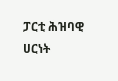ፓርቲ ሕዝባዊ ሀርነት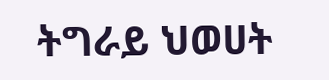ትግራይ ህወሀት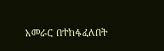አመራር በተከፋፈለበት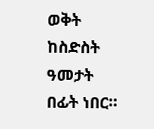ወቅት ከስድስት ዓመታት በፊት ነበር።